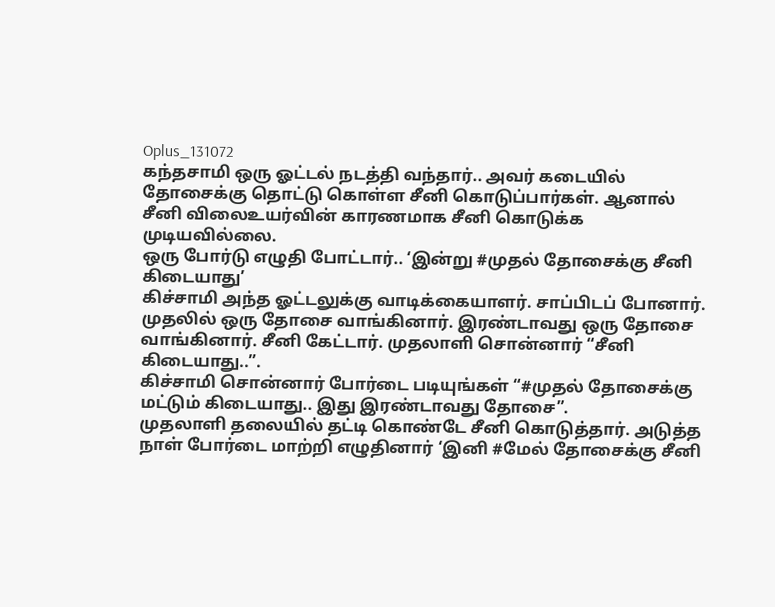Oplus_131072
கந்தசாமி ஒரு ஓட்டல் நடத்தி வந்தார்.. அவர் கடையில் தோசைக்கு தொட்டு கொள்ள சீனி கொடுப்பார்கள். ஆனால் சீனி விலைஉயர்வின் காரணமாக சீனி கொடுக்க முடியவில்லை.
ஒரு போர்டு எழுதி போட்டார்.. ‘இன்று #முதல் தோசைக்கு சீனி கிடையாது’
கிச்சாமி அந்த ஓட்டலுக்கு வாடிக்கையாளர். சாப்பிடப் போனார். முதலில் ஒரு தோசை வாங்கினார். இரண்டாவது ஒரு தோசை வாங்கினார். சீனி கேட்டார். முதலாளி சொன்னார் “சீனி கிடையாது..”.
கிச்சாமி சொன்னார் போர்டை படியுங்கள் “#முதல் தோசைக்கு மட்டும் கிடையாது.. இது இரண்டாவது தோசை”.
முதலாளி தலையில் தட்டி கொண்டே சீனி கொடுத்தார். அடுத்த நாள் போர்டை மாற்றி எழுதினார் ‘இனி #மேல் தோசைக்கு சீனி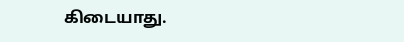கிடையாது.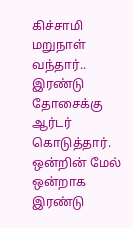கிச்சாமி மறுநாள் வந்தார்..
இரண்டு தோசைக்கு ஆர்டர் கொடுத்தார். ஒன்றின் மேல் ஒன்றாக இரண்டு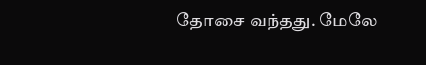தோசை வந்தது. மேலே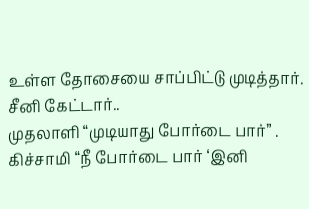உள்ள தோசையை சாப்பிட்டு முடித்தார். சீனி கேட்டார்..
முதலாளி “முடியாது போர்டை பார்” .
கிச்சாமி “நீ போர்டை பார் ‘இனி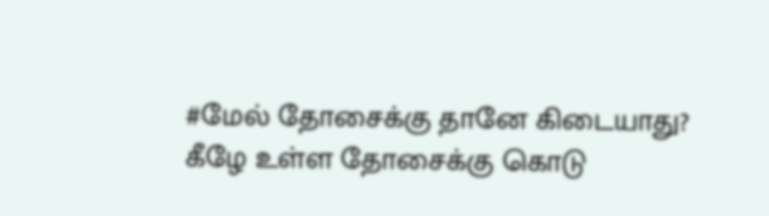#மேல் தோசைக்கு தானே கிடையாது? கீழே உள்ள தோசைக்கு கொடு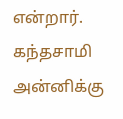என்றார்.
கந்தசாமி அன்னிக்கு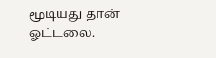மூடியது தான் ஓட்டலை.